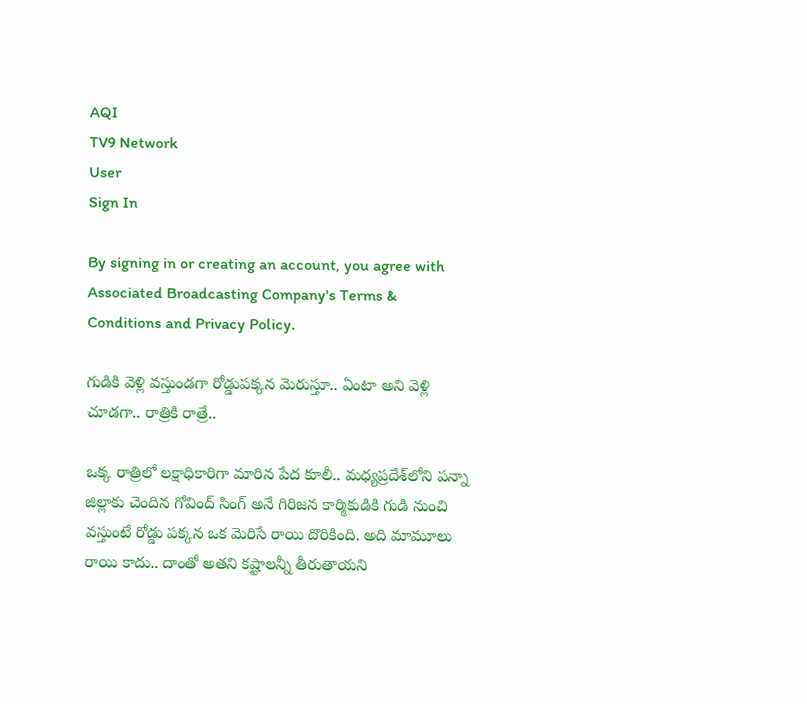AQI
TV9 Network
User
Sign In

By signing in or creating an account, you agree with Associated Broadcasting Company's Terms & Conditions and Privacy Policy.

గుడికి వెళ్లి వస్తుండగా రోడ్డుపక్కన మెరుస్తూ.. ఏంటా అని వెళ్లి చూడగా.. రాత్రికి రాత్రే..

ఒక్క రాత్రిలో లక్షాధికారిగా మారిన పేద కూలీ.. మధ్యప్రదేశ్‌లోని పన్నా జిల్లాకు చెందిన గోవింద్ సింగ్ అనే గిరిజన కార్మికుడికి గుడి నుంచి వస్తుంటే రోడ్డు పక్కన ఒక మెరిసే రాయి దొరికింది. అది మామూలు రాయి కాదు.. దాంతో అతని కష్టాలన్నీ తీరుతాయని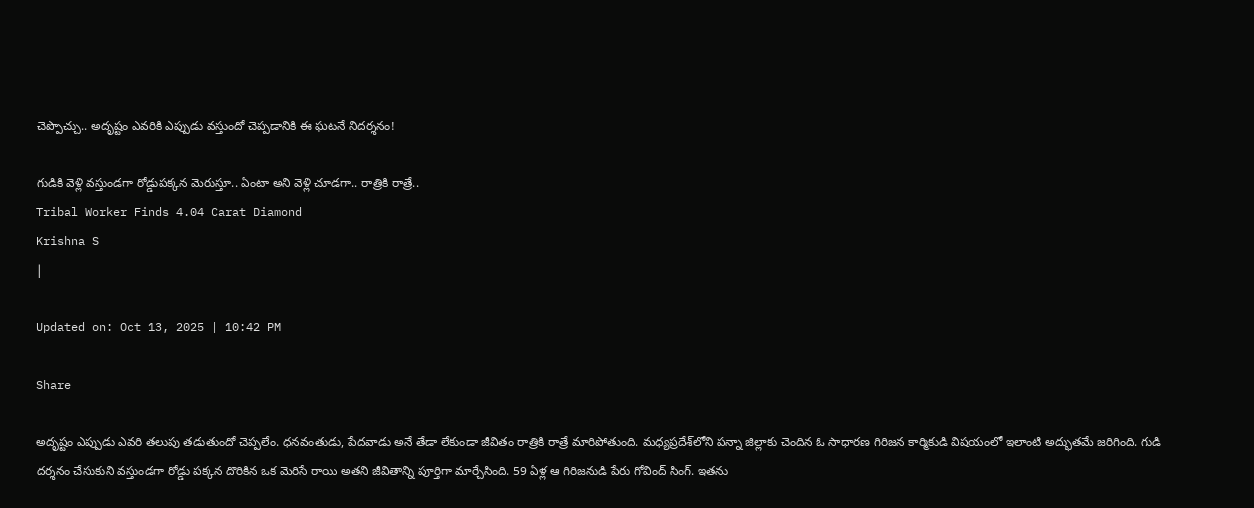చెప్పొచ్చు.. అదృష్టం ఎవరికి ఎప్పుడు వస్తుందో చెప్పడానికి ఈ ఘటనే నిదర్శనం!

గుడికి వెళ్లి వస్తుండగా రోడ్డుపక్కన మెరుస్తూ.. ఏంటా అని వెళ్లి చూడగా.. రాత్రికి రాత్రే..
Tribal Worker Finds 4.04 Carat Diamond
Krishna S
|

Updated on: Oct 13, 2025 | 10:42 PM

Share

అదృష్టం ఎప్పుడు ఎవరి తలుపు తడుతుందో చెప్పలేం. ధనవంతుడు, పేదవాడు అనే తేడా లేకుండా జీవితం రాత్రికి రాత్రే మారిపోతుంది. మధ్యప్రదేశ్‌లోని పన్నా జిల్లాకు చెందిన ఓ సాధారణ గిరిజన కార్మికుడి విషయంలో ఇలాంటి అద్భుతమే జరిగింది. గుడి దర్శనం చేసుకుని వస్తుండగా రోడ్డు పక్కన దొరికిన ఒక మెరిసే రాయి అతని జీవితాన్ని పూర్తిగా మార్చేసింది. 59 ఏళ్ల ఆ గిరిజనుడి పేరు గోవింద్ సింగ్. ఇతను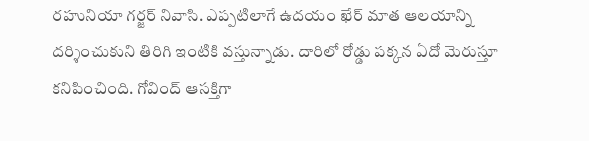రహునియా గర్జర్ నివాసి. ఎప్పటిలాగే ఉదయం ఖేర్ మాత ఆలయాన్ని దర్శించుకుని తిరిగి ఇంటికి వస్తున్నాడు. దారిలో రోడ్డు పక్కన ఏదో మెరుస్తూ కనిపించింది. గోవింద్ ఆసక్తిగా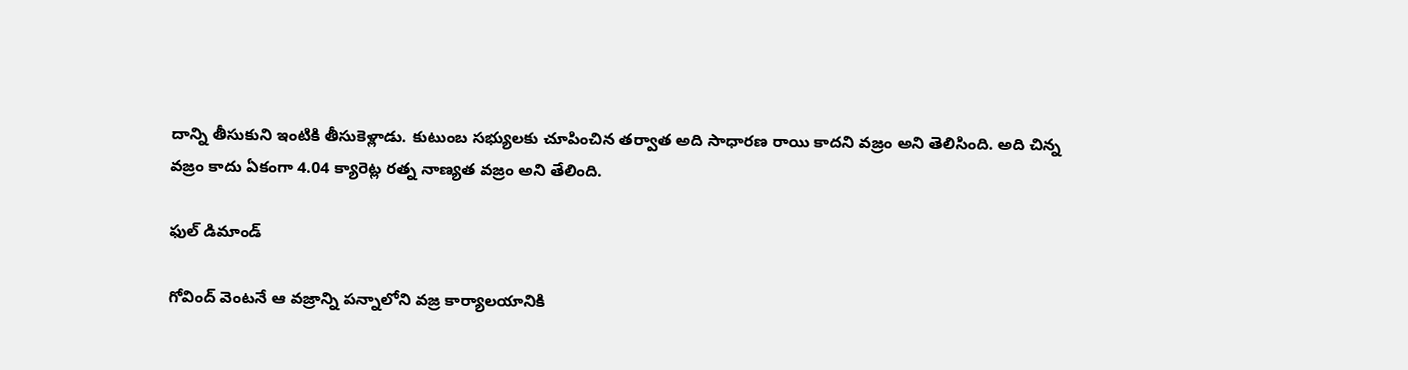దాన్ని తీసుకుని ఇంటికి తీసుకెళ్లాడు. కుటుంబ సభ్యులకు చూపించిన తర్వాత అది సాధారణ రాయి కాదని వజ్రం అని తెలిసింది. అది చిన్న వజ్రం కాదు ఏకంగా 4.04 క్యారెట్ల రత్న నాణ్యత వజ్రం అని తేలింది.

ఫుల్ డిమాండ్

గోవింద్ వెంటనే ఆ వజ్రాన్ని పన్నాలోని వజ్ర కార్యాలయానికి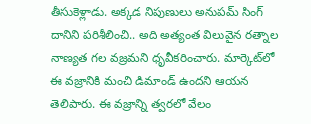తీసుకెళ్లాడు. అక్కడ నిపుణులు అనుపమ్ సింగ్ దానిని పరిశీలించి.. అది అత్యంత విలువైన రత్నాల నాణ్యత గల వజ్రమని ధృవీకరించారు. మార్కెట్‌లో ఈ వజ్రానికి మంచి డిమాండ్ ఉందని ఆయన తెలిపారు. ఈ వజ్రాన్ని త్వరలో వేలం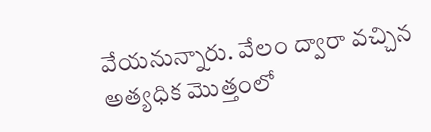వేయనున్నారు. వేలం ద్వారా వచ్చిన అత్యధిక మొత్తంలో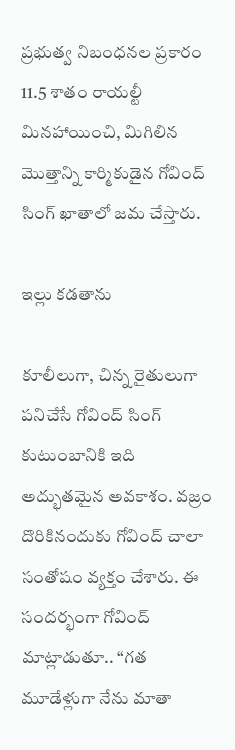ప్రభుత్వ నిబంధనల ప్రకారం 11.5 శాతం రాయల్టీ మినహాయించి, మిగిలిన మొత్తాన్ని కార్మికుడైన గోవింద్ సింగ్ ఖాతాలో జమ చేస్తారు.

ఇల్లు కడతాను

కూలీలుగా, చిన్న రైతులుగా పనిచేసే గోవింద్ సింగ్ కుటుంబానికి ఇది అద్భుతమైన అవకాశం. వజ్రం దొరికినందుకు గోవింద్ చాలా సంతోషం వ్యక్తం చేశారు. ఈ సందర్భంగా గోవింద్ మాట్లాడుతూ.. “గత మూడేళ్లుగా నేను మాతా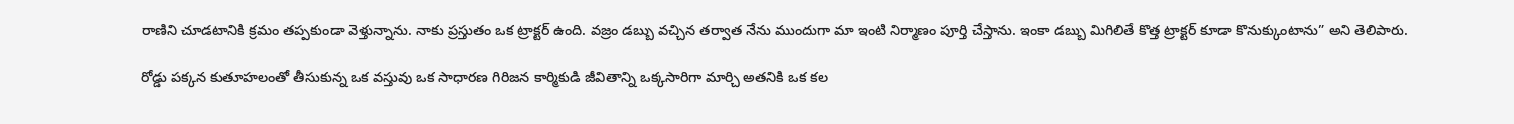రాణిని చూడటానికి క్రమం తప్పకుండా వెళ్తున్నాను. నాకు ప్రస్తుతం ఒక ట్రాక్టర్ ఉంది. వజ్రం డబ్బు వచ్చిన తర్వాత నేను ముందుగా మా ఇంటి నిర్మాణం పూర్తి చేస్తాను. ఇంకా డబ్బు మిగిలితే కొత్త ట్రాక్టర్ కూడా కొనుక్కుంటాను” అని తెలిపారు.

రోడ్డు పక్కన కుతూహలంతో తీసుకున్న ఒక వస్తువు ఒక సాధారణ గిరిజన కార్మికుడి జీవితాన్ని ఒక్కసారిగా మార్చి అతనికి ఒక కల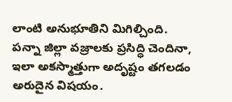లాంటి అనుభూతిని మిగిల్చింది. పన్నా జిల్లా వజ్రాలకు ప్రసిద్ధి చెందినా, ఇలా అకస్మాత్తుగా అదృష్టం తగలడం అరుదైన విషయం.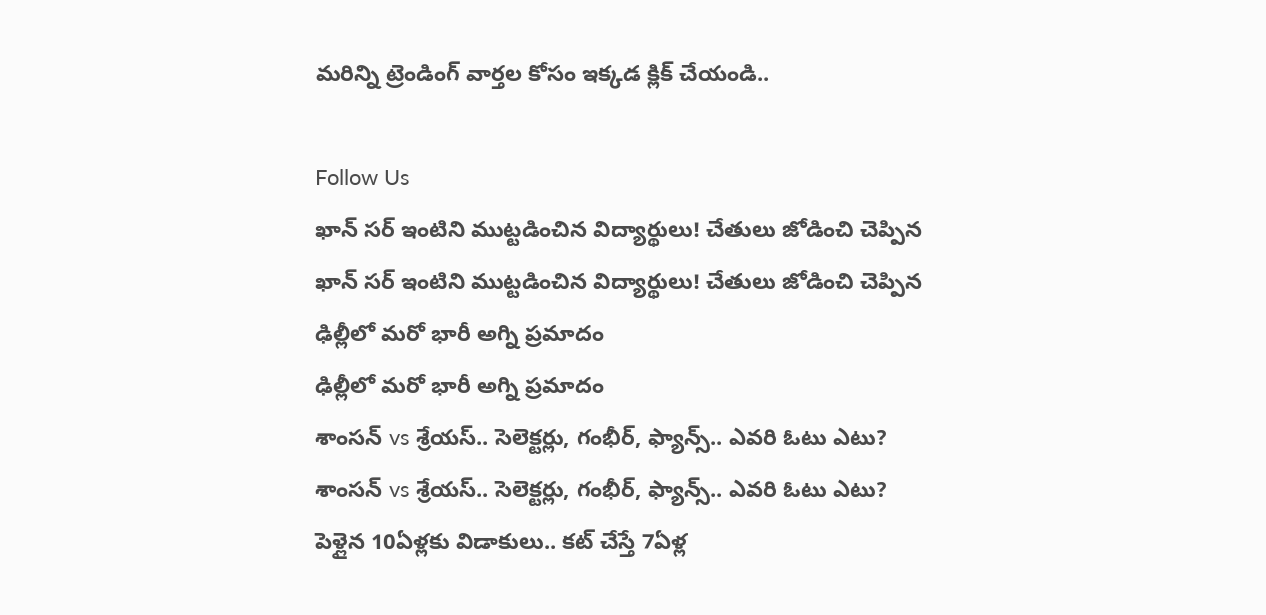మరిన్ని ట్రెండింగ్ వార్తల కోసం ఇక్కడ క్లిక్ చేయండి..

Follow Us
ఖాన్ సర్ ఇంటిని ముట్టడించిన విద్యార్థులు! చేతులు జోడించి చెప్పిన
ఖాన్ సర్ ఇంటిని ముట్టడించిన విద్యార్థులు! చేతులు జోడించి చెప్పిన
ఢిల్లీలో మరో భారీ అగ్ని ప్రమాదం
ఢిల్లీలో మరో భారీ అగ్ని ప్రమాదం
శాంసన్ vs శ్రేయస్.. సెలెక్టర్లు, గంభీర్, ఫ్యాన్స్.. ఎవరి ఓటు ఎటు?
శాంసన్ vs శ్రేయస్.. సెలెక్టర్లు, గంభీర్, ఫ్యాన్స్.. ఎవరి ఓటు ఎటు?
పెళ్లైన 10ఏళ్లకు విడాకులు.. కట్ చేస్తే 7ఏళ్ల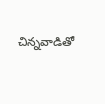చిన్నవాడితో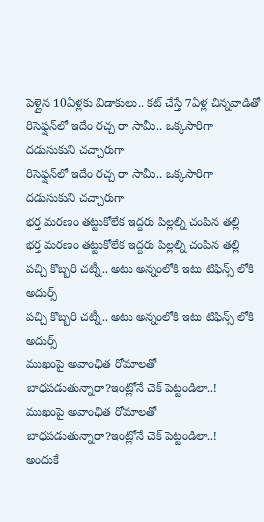పెళ్లైన 10ఏళ్లకు విడాకులు.. కట్ చేస్తే 7ఏళ్ల చిన్నవాడితో
రిసెఫ్షన్‌లో ఇదేం రచ్చ రా సామీ.. ఒక్కసారిగా దడుసుకుని చచ్చారుగా
రిసెఫ్షన్‌లో ఇదేం రచ్చ రా సామీ.. ఒక్కసారిగా దడుసుకుని చచ్చారుగా
భర్త మరణం తట్టుకోలేక ఇద్దరు పిల్లల్ని చంపిన తల్లి
భర్త మరణం తట్టుకోలేక ఇద్దరు పిల్లల్ని చంపిన తల్లి
పచ్చి కొబ్బరి చట్నీ.. అటు అన్నంలోకి ఇటు టిఫిన్స్ లోకి అదుర్స్
పచ్చి కొబ్బరి చట్నీ.. అటు అన్నంలోకి ఇటు టిఫిన్స్ లోకి అదుర్స్
ముఖంపై అవాంఛిత రోమాలతో బాధపడుతున్నారా?ఇంట్లోనే చెక్ పెట్టండిలా..!
ముఖంపై అవాంఛిత రోమాలతో బాధపడుతున్నారా?ఇంట్లోనే చెక్ పెట్టండిలా..!
అందుకే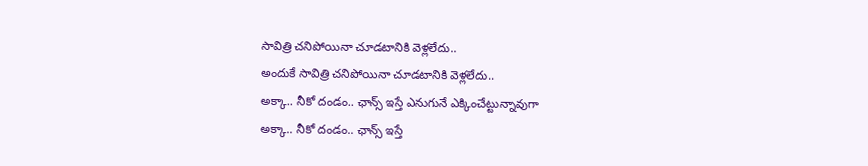సావిత్రి చనిపోయినా చూడటానికి వెళ్లలేదు..
అందుకే సావిత్రి చనిపోయినా చూడటానికి వెళ్లలేదు..
అక్కా.. నీకో దండం.. ఛాన్స్ ఇస్తే ఎనుగునే ఎక్కించేట్టున్నావుగా
అక్కా.. నీకో దండం.. ఛాన్స్ ఇస్తే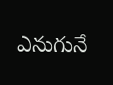ఎనుగునే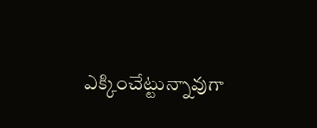ఎక్కించేట్టున్నావుగా